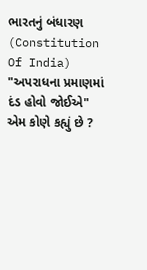ભારતનું બંધારણ (Constitution Of India) "અપરાધના પ્રમાણમાં દંડ હોવો જોઈએ" એમ કોણે કહ્યું છે ?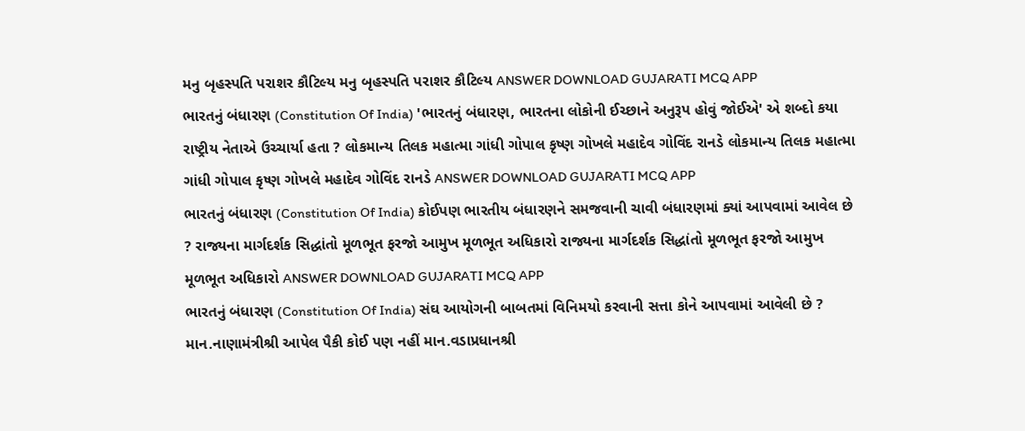મનુ બૃહસ્પતિ પરાશર કૌટિલ્ય મનુ બૃહસ્પતિ પરાશર કૌટિલ્ય ANSWER DOWNLOAD GUJARATI MCQ APP
ભારતનું બંધારણ (Constitution Of India) 'ભારતનું બંધારણ, ભારતના લોકોની ઈચ્છાને અનુરૂપ હોવું જોઈએ' એ શબ્દો કયા રાષ્ટ્રીય નેતાએ ઉચ્ચાર્યા હતા ? લોકમાન્ય તિલક મહાત્મા ગાંધી ગોપાલ કૃષ્ણ ગોખલે મહાદેવ ગોવિંદ રાનડે લોકમાન્ય તિલક મહાત્મા ગાંધી ગોપાલ કૃષ્ણ ગોખલે મહાદેવ ગોવિંદ રાનડે ANSWER DOWNLOAD GUJARATI MCQ APP
ભારતનું બંધારણ (Constitution Of India) કોઈપણ ભારતીય બંધારણને સમજવાની ચાવી બંધારણમાં ક્યાં આપવામાં આવેલ છે ? રાજ્યના માર્ગદર્શક સિદ્ધાંતો મૂળભૂત ફરજો આમુખ મૂળભૂત અધિકારો રાજ્યના માર્ગદર્શક સિદ્ધાંતો મૂળભૂત ફરજો આમુખ મૂળભૂત અધિકારો ANSWER DOWNLOAD GUJARATI MCQ APP
ભારતનું બંધારણ (Constitution Of India) સંઘ આયોગની બાબતમાં વિનિમયો કરવાની સત્તા કોને આપવામાં આવેલી છે ? માન.નાણામંત્રીશ્રી આપેલ પૈકી કોઈ પણ નહીં માન.વડાપ્રધાનશ્રી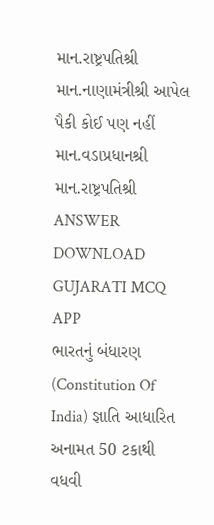માન.રાષ્ટ્રપતિશ્રી માન.નાણામંત્રીશ્રી આપેલ પૈકી કોઈ પણ નહીં માન.વડાપ્રધાનશ્રી માન.રાષ્ટ્રપતિશ્રી ANSWER DOWNLOAD GUJARATI MCQ APP
ભારતનું બંધારણ (Constitution Of India) જ્ઞાતિ આધારિત અનામત 50 ટકાથી વધવી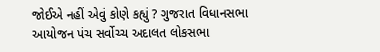જોઈએ નહીં એવું કોણે કહ્યું ? ગુજરાત વિધાનસભા આયોજન પંચ સર્વોચ્ચ અદાલત લોકસભા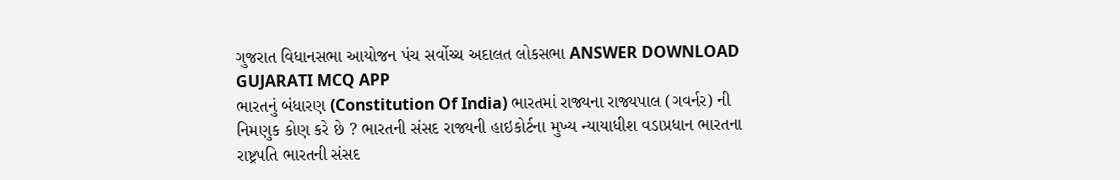ગુજરાત વિધાનસભા આયોજન પંચ સર્વોચ્ચ અદાલત લોકસભા ANSWER DOWNLOAD GUJARATI MCQ APP
ભારતનું બંધારણ (Constitution Of India) ભારતમાં રાજ્યના રાજ્યપાલ (ગવર્નર) ની નિમણુક કોણ કરે છે ? ભારતની સંસદ રાજ્યની હાઇકોર્ટના મુખ્ય ન્યાયાધીશ વડાપ્રધાન ભારતના રાષ્ટ્રપતિ ભારતની સંસદ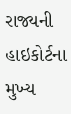રાજ્યની હાઇકોર્ટના મુખ્ય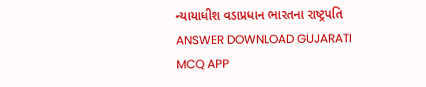ન્યાયાધીશ વડાપ્રધાન ભારતના રાષ્ટ્રપતિ ANSWER DOWNLOAD GUJARATI MCQ APP